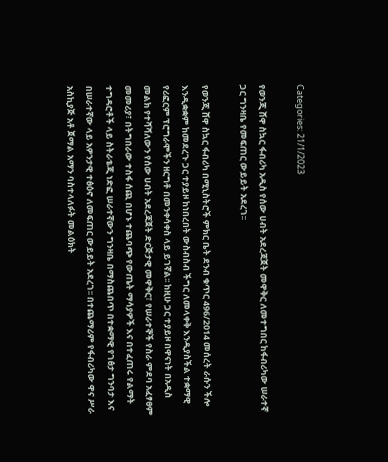Categories: 21/1/2023

የወንጂ ሸዋ ስኳር ፋብሪካ አዲስ የሰው ሀብት አደረጃጀት መዋቅር ለመተግበር ከፋብሪካው ሠራተኛ ጋር ግንዛቤ የመፍጠር ውይይት አደረገ፡፡

የወንጂ ሸዋ ስኳር ፋብሪካ በሚኒስትሮች ምክር ቤት ደንብ ቁጥር 496/2014 መሰረት ራሱን ችሎ እንዲቋቋም ከመደረጉ ጋር ተያይዞ ከነበረበት ውስብስብ ችግር ለመላቀቅ እንዲያስችል ተቋማዊ የሪፎርም ፕሮግራሞችን ዘርግቶ በመንቀሳቀስ ላይ ይገኛል፡፡ ከዚሁ ጋር ተያይዞ በዋናነት በአዲስ መልክ የተሻሻለውን የሰው ሀብት አደረጃጀት ድርጅታዊ መዋቅር፣ የሠራተኞች የስራ ምደባ አፈፃፀም መመሪያ፣ በትግበራው ተስፋ ሰጪ በሆኑ ተጨባጭ የውጤት ማሳያዎች እና በተፈጠሩ የልማት ተግዳሮቶች ላይ ስትራቴጂ ነድፎ ሠራተኛውን ግንዛቤ በማስጨበጥ በተቋማዊ የገፅታ ግንባታ እና በሠራተኛው ላይ አዎንታዊ ተፅዕኖ ለመፍጠር ውይይት አደረገ፡፡ በተጨማሪም የፋብሪካው ዋና ሥራ አስኪያጅ አቶ ጀማል አማን ባስተላለፉት መልዕክት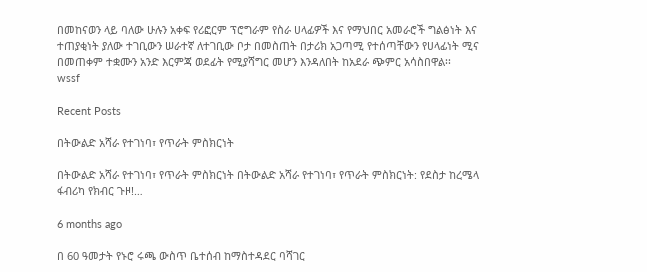በመከናወን ላይ ባለው ሁሉን አቀፍ የሪፎርም ፕሮግራም የስራ ሀላፊዎች እና የማህበር አመራሮች ግልፅነት እና ተጠያቂነት ያለው ተገቢውን ሠራተኛ ለተገቢው ቦታ በመስጠት በታሪክ አጋጣሚ የተሰጣቸውን የሀላፊነት ሚና በመጠቀም ተቋሙን አንድ እርምጃ ወደፊት የሚያሻግር መሆን እንዳለበት ከአደራ ጭምር አሳስበዋል፡፡
wssf

Recent Posts

በትውልድ አሻራ የተገነባ፣ የጥራት ምስክርነት

በትውልድ አሻራ የተገነባ፣ የጥራት ምስክርነት በትውልድ አሻራ የተገነባ፣ የጥራት ምስክርነት: የደስታ ከረሜላ ፋብሪካ የክብር ጉዞ!…

6 months ago

በ 60 ዓመታት የኑሮ ሩጫ ውስጥ ቤተሰብ ከማስተዳደር ባሻገር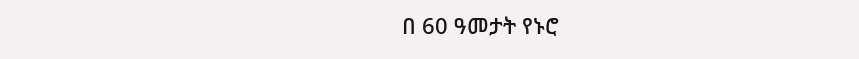በ 60 ዓመታት የኑሮ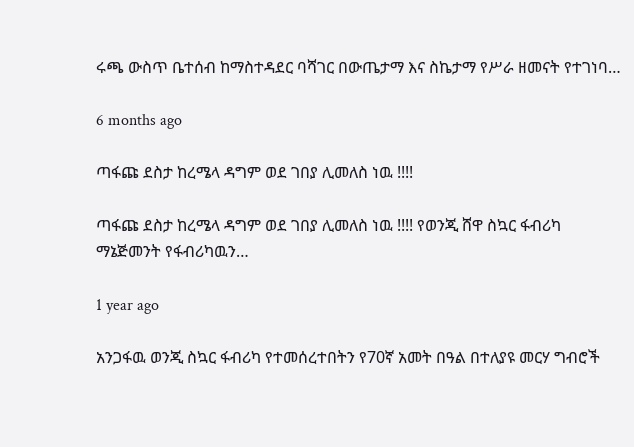ሩጫ ውስጥ ቤተሰብ ከማስተዳደር ባሻገር በውጤታማ እና ስኬታማ የሥራ ዘመናት የተገነባ…

6 months ago

ጣፋጩ ደስታ ከረሜላ ዳግም ወደ ገበያ ሊመለስ ነዉ !!!!

ጣፋጩ ደስታ ከረሜላ ዳግም ወደ ገበያ ሊመለስ ነዉ !!!! የወንጂ ሸዋ ስኳር ፋብሪካ ማኔጅመንት የፋብሪካዉን…

1 year ago

አንጋፋዉ ወንጂ ስኳር ፋብሪካ የተመሰረተበትን የ70ኛ አመት በዓል በተለያዩ መርሃ ግብሮች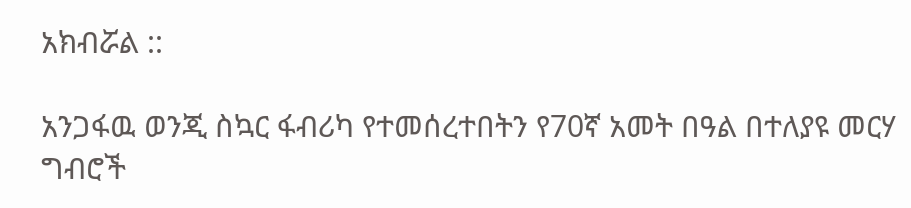አክብሯል ::

አንጋፋዉ ወንጂ ስኳር ፋብሪካ የተመሰረተበትን የ70ኛ አመት በዓል በተለያዩ መርሃ ግብሮች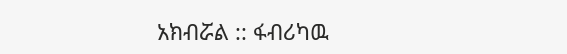አክብሯል :: ፋብሪካዉ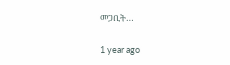መጋቢት…

1 year ago